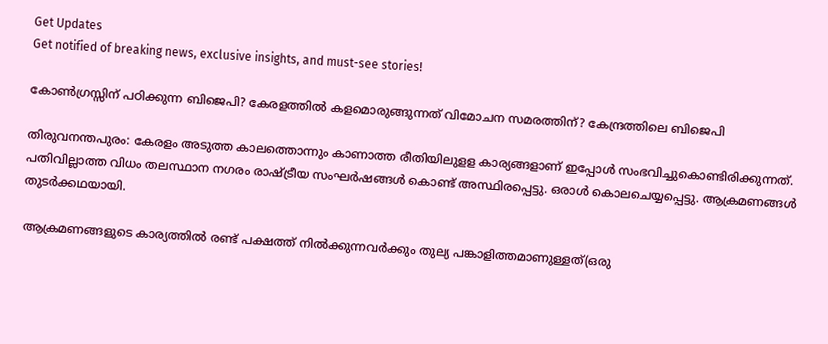Get Updates
Get notified of breaking news, exclusive insights, and must-see stories!

കോണ്‍ഗ്രസ്സിന് പഠിക്കുന്ന ബിജെപി? കേരളത്തില്‍ കളമൊരുങ്ങുന്നത് വിമോചന സമരത്തിന്? കേന്ദ്രത്തിലെ ബിജെപി

തിരുവനന്തപുരം: കേരളം അടുത്ത കാലത്തൊന്നും കാണാത്ത രീതിയിലുളള കാര്യങ്ങളാണ് ഇപ്പോള്‍ സംഭവിച്ചുകൊണ്ടിരിക്കുന്നത്. പതിവില്ലാത്ത വിധം തലസ്ഥാന നഗരം രാഷ്ട്രീയ സംഘര്‍ഷങ്ങള്‍ കൊണ്ട് അസ്ഥിരപ്പെട്ടു. ഒരാള്‍ കൊലചെയ്യപ്പെട്ടു. ആക്രമണങ്ങള്‍ തുടര്‍ക്കഥയായി.

ആക്രമണങ്ങളുടെ കാര്യത്തില്‍ രണ്ട് പക്ഷത്ത് നില്‍ക്കുന്നവര്‍ക്കും തുല്യ പങ്കാളിത്തമാണുള്ളത്(ഒരു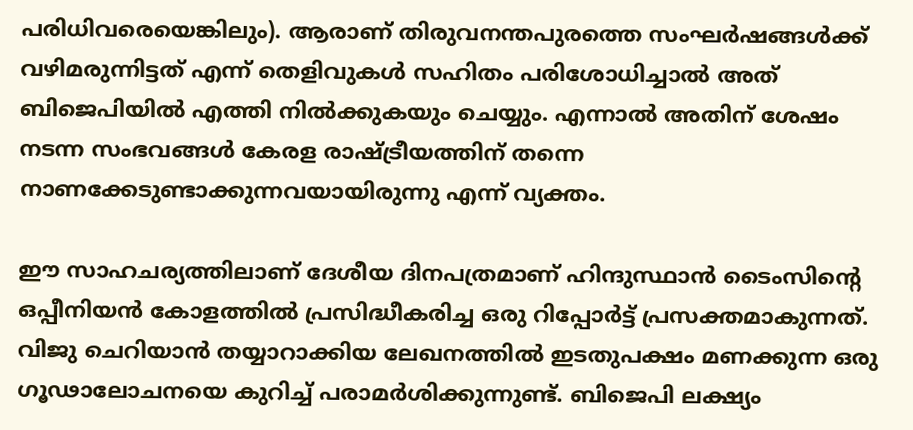പരിധിവരെയെങ്കിലും). ആരാണ് തിരുവനന്തപുരത്തെ സംഘര്‍ഷങ്ങള്‍ക്ക് വഴിമരുന്നിട്ടത് എന്ന് തെളിവുകള്‍ സഹിതം പരിശോധിച്ചാല്‍ അത് ബിജെപിയില്‍ എത്തി നില്‍ക്കുകയും ചെയ്യും. എന്നാല്‍ അതിന് ശേഷം നടന്ന സംഭവങ്ങള്‍ കേരള രാഷ്ട്രീയത്തിന് തന്നെ നാണക്കേടുണ്ടാക്കുന്നവയായിരുന്നു എന്ന് വ്യക്തം.

ഈ സാഹചര്യത്തിലാണ് ദേശീയ ദിനപത്രമാണ് ഹിന്ദുസ്ഥാന്‍ ടൈംസിന്റെ ഒപ്പീനിയന്‍ കോളത്തില്‍ പ്രസിദ്ധീകരിച്ച ഒരു റിപ്പോര്‍ട്ട് പ്രസക്തമാകുന്നത്. വിജു ചെറിയാന്‍ തയ്യാറാക്കിയ ലേഖനത്തില്‍ ഇടതുപക്ഷം മണക്കുന്ന ഒരു ഗൂഢാലോചനയെ കുറിച്ച് പരാമര്‍ശിക്കുന്നുണ്ട്. ബിജെപി ലക്ഷ്യം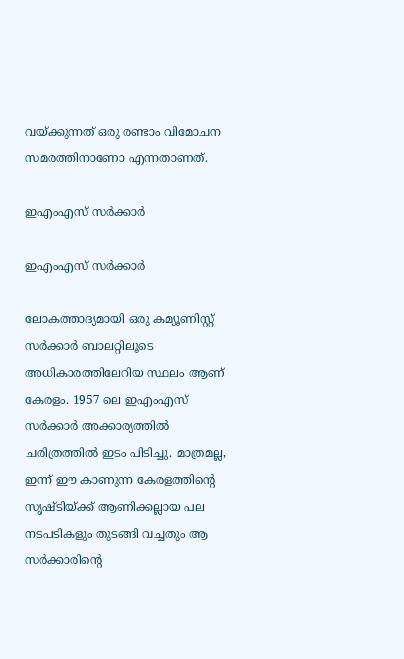വയ്ക്കുന്നത് ഒരു രണ്ടാം വിമോചന സമരത്തിനാണോ എന്നതാണത്.

ഇഎംഎസ് സര്‍ക്കാര്‍

ഇഎംഎസ് സര്‍ക്കാര്‍

ലോകത്താദ്യമായി ഒരു കമ്യൂണിസ്റ്റ് സര്‍ക്കാര്‍ ബാലറ്റിലൂടെ അധികാരത്തിലേറിയ സ്ഥലം ആണ് കേരളം. 1957 ലെ ഇഎംഎസ് സര്‍ക്കാര്‍ അക്കാര്യത്തില്‍ ചരിത്രത്തില്‍ ഇടം പിടിച്ചു. മാത്രമല്ല, ഇന്ന് ഈ കാണുന്ന കേരളത്തിന്റെ സൃഷ്ടിയ്ക്ക് ആണിക്കല്ലായ പല നടപടികളും തുടങ്ങി വച്ചതും ആ സര്‍ക്കാരിന്റെ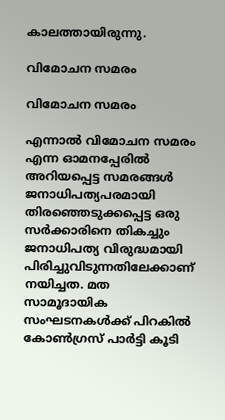കാലത്തായിരുന്നു.

വിമോചന സമരം

വിമോചന സമരം

എന്നാല്‍ വിമോചന സമരം എന്ന ഓമനപ്പേരില്‍ അറിയപ്പെട്ട സമരങ്ങള്‍ ജനാധിപത്യപരമായി തിരഞ്ഞെടുക്കപ്പെട്ട ഒരു സര്‍ക്കാരിനെ തികച്ചും ജനാധിപത്യ വിരുദ്ധമായി പിരിച്ചുവിടുന്നതിലേക്കാണ് നയിച്ചത. മത സാമൂദായിക സംഘടനകള്‍ക്ക് പിറകില്‍ കോണ്‍ഗ്രസ് പാര്‍ട്ടി കൂടി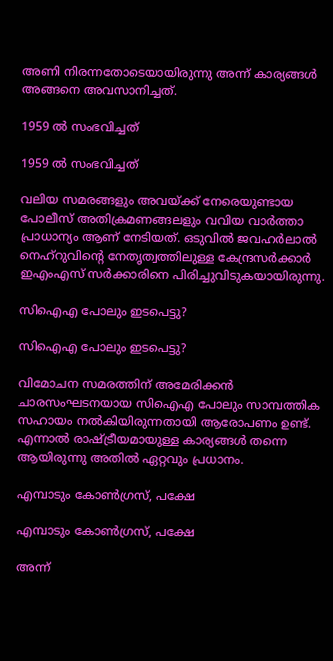അണി നിരന്നതോടെയായിരുന്നു അന്ന് കാര്യങ്ങള്‍ അങ്ങനെ അവസാനിച്ചത്.

1959 ല്‍ സംഭവിച്ചത്

1959 ല്‍ സംഭവിച്ചത്

വലിയ സമരങ്ങളും അവയ്ക്ക് നേരെയുണ്ടായ പോലീസ് അതിക്രമണങ്ങലളും വവിയ വാര്‍ത്താ പ്രാധാന്യം ആണ് നേടിയത്. ഒടുവില്‍ ജവഹര്‍ലാല്‍ നെഹ്‌റുവിന്റെ നേതൃത്വത്തിലുള്ള കേന്ദ്രസര്‍ക്കാര്‍ ഇഎംഎസ് സര്‍ക്കാരിനെ പിരിച്ചുവിടുകയായിരുന്നു.

സിഐഎ പോലും ഇടപെട്ടു?

സിഐഎ പോലും ഇടപെട്ടു?

വിമോചന സമരത്തിന് അമേരിക്കന്‍ ചാരസംഘടനയായ സിഐഎ പോലും സാമ്പത്തിക സഹായം നല്‍കിയിരുന്നതായി ആരോപണം ഉണ്ട്. എന്നാല്‍ രാഷ്ട്രീയമായുള്ള കാര്യങ്ങള്‍ തന്നെ ആയിരുന്നു അതില്‍ ഏറ്റവും പ്രധാനം.

എമ്പാടും കോണ്‍ഗ്രസ്, പക്ഷേ

എമ്പാടും കോണ്‍ഗ്രസ്, പക്ഷേ

അന്ന്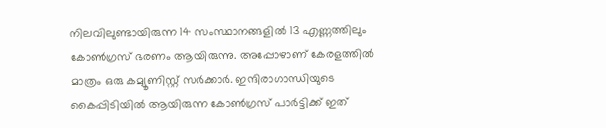നിലവിലുണ്ടായിരുന്ന 14 സംസ്ഥാനങ്ങളില്‍ 13 എണ്ണത്തിലും കോണ്‍ഗ്രസ് ഭരണം ആയിരുന്നു. അപ്പോഴാണ് കേരളത്തില്‍ മാത്രം ഒരു കമ്യൂണിസ്റ്റ് സര്‍ക്കാര്‍. ഇന്ദിരാഗാന്ധിയുടെ കൈപ്പിടിയില്‍ ആയിരുന്ന കോണ്‍ഗ്രസ് പാര്‍ട്ടിക്ക് ഇത്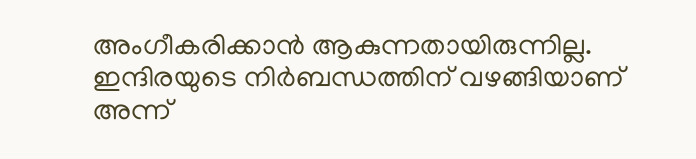അംഗീകരിക്കാന്‍ ആകുന്നതായിരുന്നില്ല. ഇന്ദിരയുടെ നിര്‍ബന്ധത്തിന് വഴങ്ങിയാണ് അന്ന്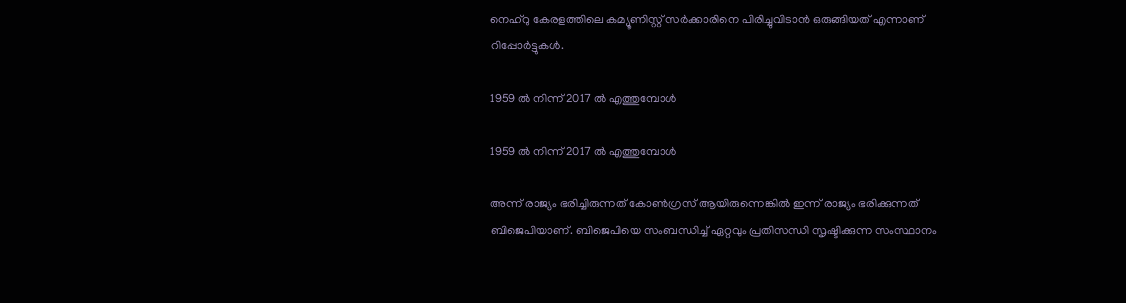നെഹ്‌റു കേരളത്തിലെ കമ്യൂണിസ്റ്റ് സര്‍ക്കാരിനെ പിരിച്ചുവിടാന്‍ ഒരുങ്ങിയത് എന്നാണ് റിപ്പോര്‍ട്ടുകള്‍.

1959 ല്‍ നിന്ന് 2017 ല്‍ എത്തുമ്പോള്‍

1959 ല്‍ നിന്ന് 2017 ല്‍ എത്തുമ്പോള്‍

അന്ന് രാജ്യം ഭരിച്ചിരുന്നത് കോണ്‍ഗ്രസ് ആയിരുന്നെങ്കില്‍ ഇന്ന് രാജ്യം ഭരിക്കുന്നത് ബിജെപിയാണ്. ബിജെപിയെ സംബന്ധിച്ച് ഏറ്റവും പ്രതിസന്ധി സൃഷ്ടിക്കുന്ന സംസ്ഥാനം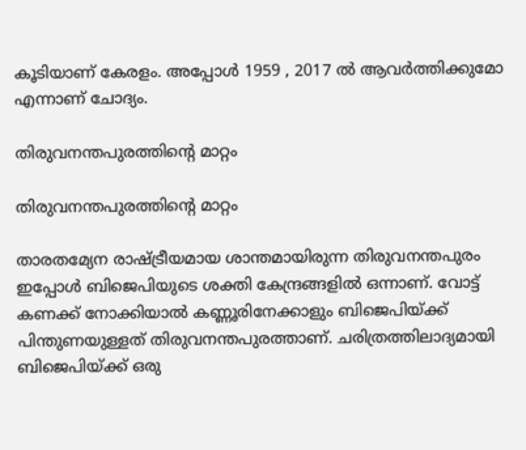കൂടിയാണ് കേരളം. അപ്പോള്‍ 1959 , 2017 ല്‍ ആവര്‍ത്തിക്കുമോ എന്നാണ് ചോദ്യം.

തിരുവനന്തപുരത്തിന്റെ മാറ്റം

തിരുവനന്തപുരത്തിന്റെ മാറ്റം

താരതമ്യേന രാഷ്ട്രീയമായ ശാന്തമായിരുന്ന തിരുവനന്തപുരം ഇപ്പോള്‍ ബിജെപിയുടെ ശക്തി കേന്ദ്രങ്ങളില്‍ ഒന്നാണ്. വോട്ട് കണക്ക് നോക്കിയാല്‍ കണ്ണൂരിനേക്കാളും ബിജെപിയ്ക്ക് പിന്തുണയുള്ളത് തിരുവനന്തപുരത്താണ്. ചരിത്രത്തിലാദ്യമായി ബിജെപിയ്ക്ക് ഒരു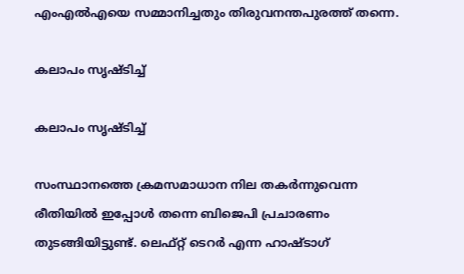എംഎല്‍എയെ സമ്മാനിച്ചതും തിരുവനന്തപുരത്ത് തന്നെ.

കലാപം സൃഷ്ടിച്ച്

കലാപം സൃഷ്ടിച്ച്

സംസ്ഥാനത്തെ ക്രമസമാധാന നില തകര്‍ന്നുവെന്ന രീതിയില്‍ ഇപ്പോള്‍ തന്നെ ബിജെപി പ്രചാരണം തുടങ്ങിയിട്ടുണ്ട്. ലെഫ്റ്റ് ടെറര്‍ എന്ന ഹാഷ്ടാഗ്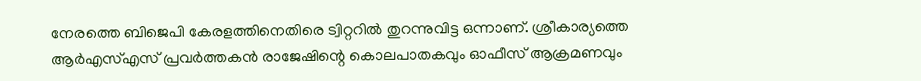നേരത്തെ ബിജെപി കേരളത്തിനെതിരെ ട്വിറ്ററില്‍ തുറന്നുവിട്ട ഒന്നാണ്. ശ്രീകാര്യത്തെ ആര്‍എസ്എസ് പ്രവര്‍ത്തകന്‍ രാജേഷിന്റെ കൊലപാതകവും ഓഫീസ് ആക്രമണവും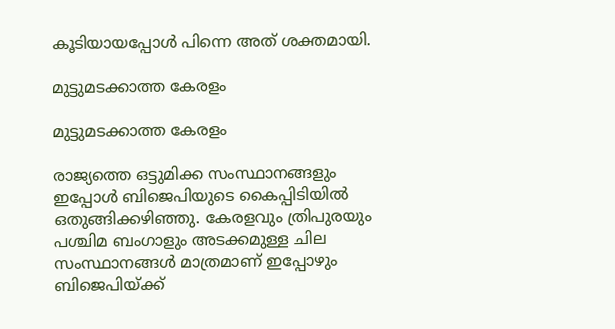കൂടിയായപ്പോള്‍ പിന്നെ അത് ശക്തമായി.

മുട്ടുമടക്കാത്ത കേരളം

മുട്ടുമടക്കാത്ത കേരളം

രാജ്യത്തെ ഒട്ടുമിക്ക സംസ്ഥാനങ്ങളും ഇപ്പോള്‍ ബിജെപിയുടെ കൈപ്പിടിയില്‍ ഒതുങ്ങിക്കഴിഞ്ഞു. കേരളവും ത്രിപുരയും പശ്ചിമ ബംഗാളും അടക്കമുള്ള ചില സംസ്ഥാനങ്ങള്‍ മാത്രമാണ് ഇപ്പോഴും ബിജെപിയ്ക്ക്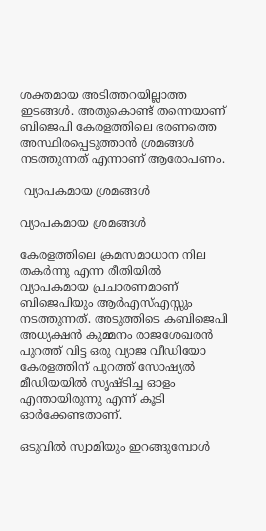ശക്തമായ അടിത്തറയില്ലാത്ത ഇടങ്ങള്‍. അതുകൊണ്ട് തന്നെയാണ് ബിജെപി കേരളത്തിലെ ഭരണത്തെ അസ്ഥിരപ്പെടുത്താന്‍ ശ്രമങ്ങള്‍ നടത്തുന്നത് എന്നാണ് ആരോപണം.

 വ്യാപകമായ ശ്രമങ്ങള്‍

വ്യാപകമായ ശ്രമങ്ങള്‍

കേരളത്തിലെ ക്രമസമാധാന നില തകര്‍ന്നു എന്ന രീതിയില്‍ വ്യാപകമായ പ്രചാരണമാണ് ബിജെപിയും ആര്‍എസ്എസ്സും നടത്തുന്നത്. അടുത്തിടെ കബിജെപി അധ്യക്ഷന്‍ കുമ്മനം രാജശേഖരന്‍ പുറത്ത് വിട്ട ഒരു വ്യാജ വീഡിയോ കേരളത്തിന് പുറത്ത് സോഷ്യല്‍ മീഡിയയില്‍ സൃഷ്ടിച്ച ഓളം എന്തായിരുന്നു എന്ന് കൂടി ഓര്‍ക്കേണ്ടതാണ്.

ഒടുവില്‍ സ്വാമിയും ഇറങ്ങുമ്പോള്‍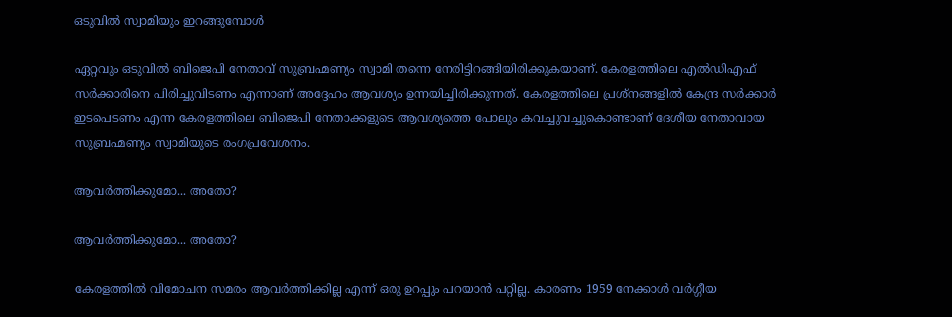ഒടുവില്‍ സ്വാമിയും ഇറങ്ങുമ്പോള്‍

ഏറ്റവും ഒടുവില്‍ ബിജെപി നേതാവ് സുബ്രഹ്മണ്യം സ്വാമി തന്നെ നേരിട്ടിറങ്ങിയിരിക്കുകയാണ്. കേരളത്തിലെ എല്‍ഡിഎഫ് സര്‍ക്കാരിനെ പിരിച്ചുവിടണം എന്നാണ് അദ്ദേഹം ആവശ്യം ഉന്നയിച്ചിരിക്കുന്നത്. കേരളത്തിലെ പ്രശ്‌നങ്ങളില്‍ കേന്ദ്ര സര്‍ക്കാര്‍ ഇടപെടണം എന്ന കേരളത്തിലെ ബിജെപി നേതാക്കളുടെ ആവശ്യത്തെ പോലും കവച്ചുവച്ചുകൊണ്ടാണ് ദേശീയ നേതാവായ സുബ്രഹ്മണ്യം സ്വാമിയുടെ രംഗപ്രവേശനം.

ആവര്‍ത്തിക്കുമോ... അതോ?

ആവര്‍ത്തിക്കുമോ... അതോ?

കേരളത്തില്‍ വിമോചന സമരം ആവര്‍ത്തിക്കില്ല എന്ന് ഒരു ഉറപ്പും പറയാന്‍ പറ്റില്ല. കാരണം 1959 നേക്കാള്‍ വര്‍ഗ്ഗീയ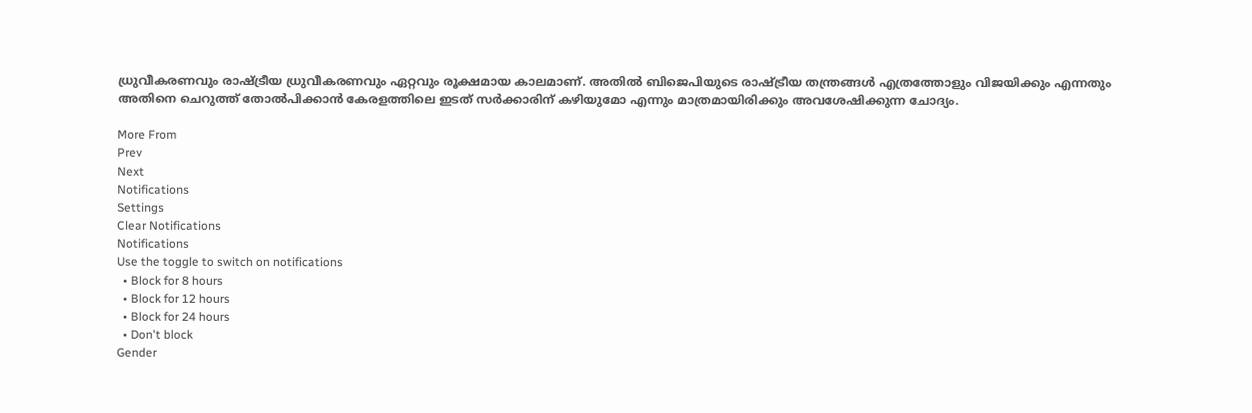ധ്രുവീകരണവും രാഷ്ട്രീയ ധ്രുവീകരണവും ഏറ്റവും രൂക്ഷമായ കാലമാണ്. അതില്‍ ബിജെപിയുടെ രാഷ്ട്രീയ തന്ത്രങ്ങള്‍ എത്രത്തോളും വിജയിക്കും എന്നതും അതിനെ ചെറുത്ത് തോല്‍പിക്കാന്‍ കേരളത്തിലെ ഇടത് സര്‍ക്കാരിന് കഴിയുമോ എന്നും മാത്രമായിരിക്കും അവശേഷിക്കുന്ന ചോദ്യം.

More From
Prev
Next
Notifications
Settings
Clear Notifications
Notifications
Use the toggle to switch on notifications
  • Block for 8 hours
  • Block for 12 hours
  • Block for 24 hours
  • Don't block
Gender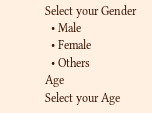Select your Gender
  • Male
  • Female
  • Others
Age
Select your Age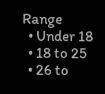Range
  • Under 18
  • 18 to 25
  • 26 to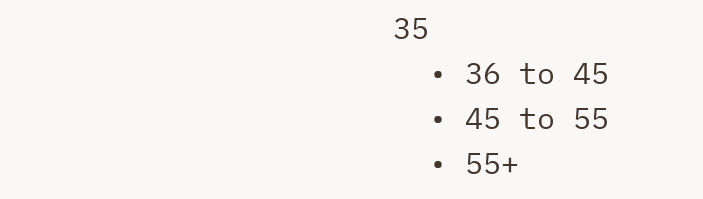35
  • 36 to 45
  • 45 to 55
  • 55+